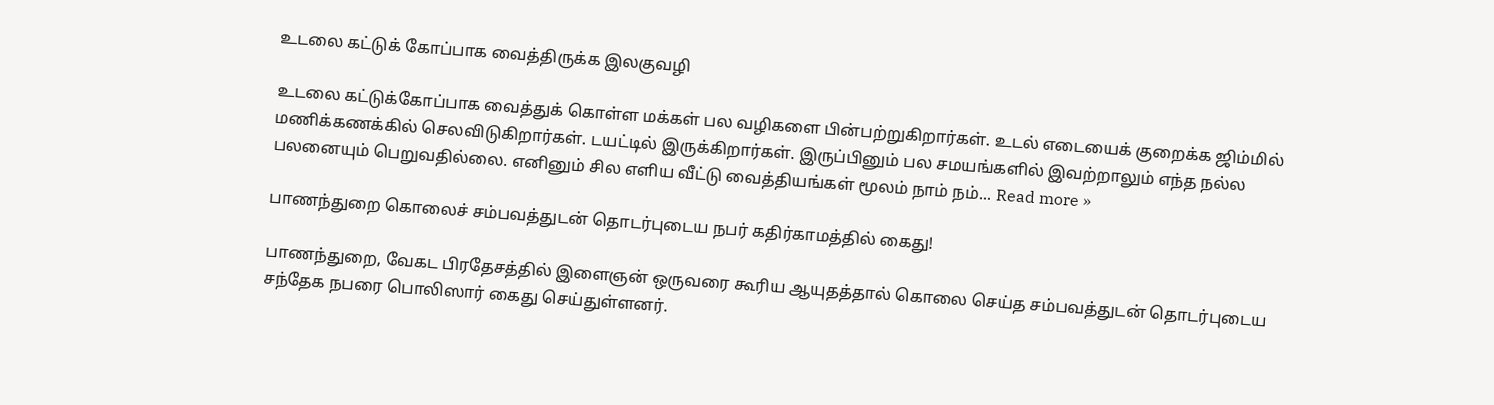உடலை கட்டுக் கோப்பாக வைத்திருக்க இலகுவழி

உடலை கட்டுக்கோப்பாக வைத்துக் கொள்ள மக்கள் பல வழிகளை பின்பற்றுகிறார்கள். உடல் எடையைக் குறைக்க ஜிம்மில் மணிக்கணக்கில் செலவிடுகிறார்கள். டயட்டில் இருக்கிறார்கள். இருப்பினும் பல சமயங்களில் இவற்றாலும் எந்த நல்ல பலனையும் பெறுவதில்லை. எனினும் சில எளிய வீட்டு வைத்தியங்கள் மூலம் நாம் நம்... Read more »

பாணந்துறை கொலைச் சம்பவத்துடன் தொடர்புடைய நபர் கதிர்காமத்தில் கைது!

பாணந்துறை, வேகட பிரதேசத்தில் இளைஞன் ஒருவரை கூரிய ஆயுதத்தால் கொலை செய்த சம்பவத்துடன் தொடர்புடைய சந்தேக நபரை பொலிஸார் கைது செய்துள்ளனர்.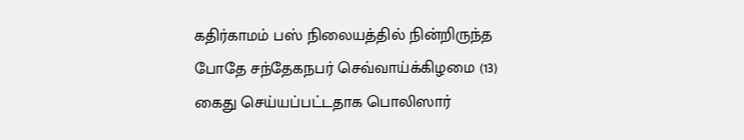கதிர்காமம் பஸ் நிலையத்தில் நின்றிருந்த போதே சந்தேகநபர் செவ்வாய்க்கிழமை (13) கைது செய்யப்பட்டதாக பொலிஸார்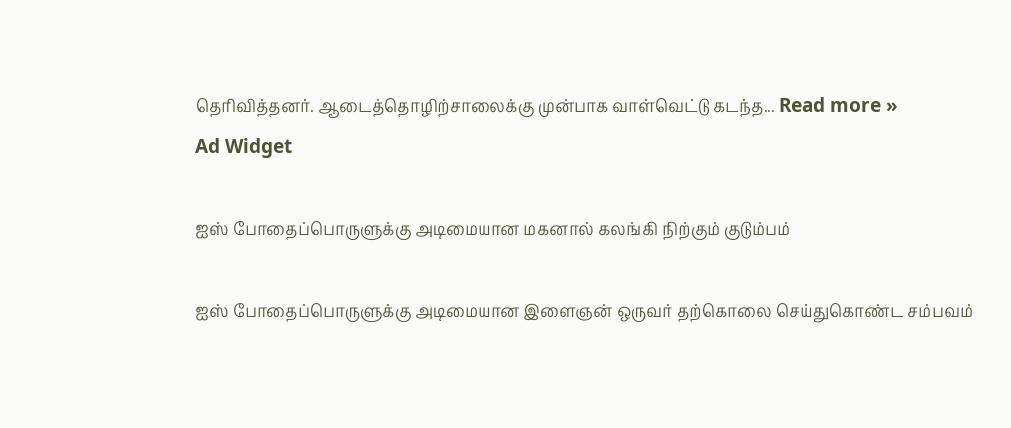தெரிவித்தனர். ஆடைத்தொழிற்சாலைக்கு முன்பாக வாள்வெட்டு கடந்த... Read more »
Ad Widget

ஐஸ் போதைப்பொருளுக்கு அடிமையான மகனால் கலங்கி நிற்கும் குடும்பம்

ஐஸ் போதைப்பொருளுக்கு அடிமையான இளைஞன் ஒருவர் தற்கொலை செய்துகொண்ட சம்பவம்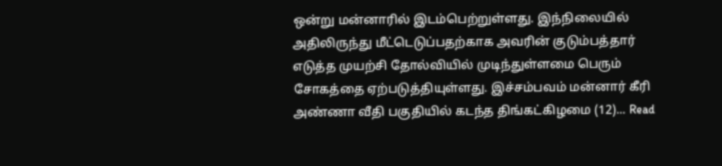ஒன்று மன்னாரில் இடம்பெற்றுள்ளது. இந்நிலையில் அதிலிருந்து மீட்டெடுப்பதற்காக அவரின் குடும்பத்தார் எடுத்த முயற்சி தோல்வியில் முடிந்துள்ளமை பெரும் சோகத்தை ஏற்படுத்தியுள்ளது. இச்சம்பவம் மன்னார் கீரி அண்ணா வீதி பகுதியில் கடந்த திங்கட்கிழமை (12)... Read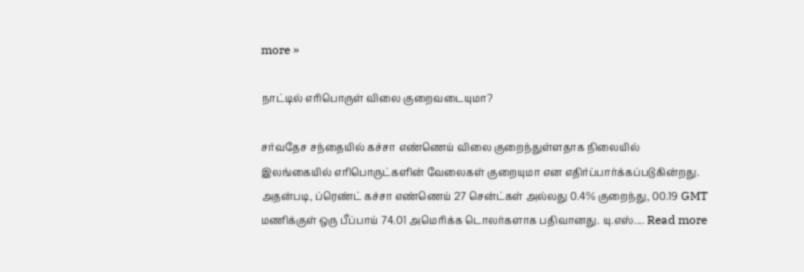more »

நாட்டில் எரிபொருள் விலை குறைவடையுமா?

சர்வதேச சந்தையில் கச்சா எண்ணெய் விலை குறைந்துள்ளதாக நிலையில் இலங்கையில் எரிபொருட்களின் வேலைகள் குறையுமா என எதிர்ப்பார்க்கப்படுகின்றது. அதன்படி, ப்ரெண்ட் கச்சா எண்ணெய் 27 சென்ட்கள் அல்லது 0.4% குறைந்து, 00.19 GMT மணிக்குள் ஒரு பீப்பாய் 74.01 அமெரிக்க டொலர்களாக பதிவானது. யு.எஸ்.... Read more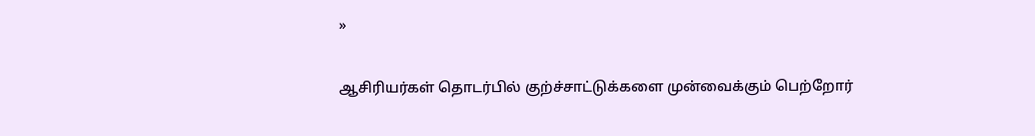»

ஆசிரியர்கள் தொடர்பில் குற்ச்சாட்டுக்களை முன்வைக்கும் பெற்றோர்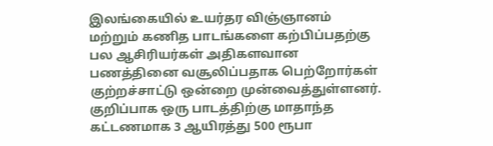இலங்கையில் உயர்தர விஞ்ஞானம் மற்றும் கணித பாடங்களை கற்பிப்பதற்கு பல ஆசிரியர்கள் அதிகளவான பணத்தினை வசூலிப்பதாக பெற்றோர்கள் குற்றச்சாட்டு ஒன்றை முன்வைத்துள்ளனர். குறிப்பாக ஒரு பாடத்திற்கு மாதாந்த கட்டணமாக 3 ஆயிரத்து 500 ரூபா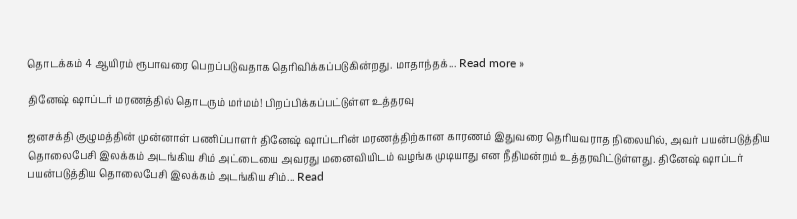தொடக்கம் 4 ஆயிரம் ரூபாவரை பெறப்படுவதாக தெரிவிக்கப்படுகின்றது. மாதாந்தக்... Read more »

தினேஷ் ஷாப்டர் மரணத்தில் தொடரும் மர்மம்! பிறப்பிக்கப்பட்டுள்ள உத்தரவு

ஜனசக்தி குழுமத்தின் முன்னாள் பணிப்பாளர் தினேஷ் ஷாப்டரின் மரணத்திற்கான காரணம் இதுவரை தெரியவராத நிலையில், அவர் பயன்படுத்திய தொலைபேசி இலக்கம் அடங்கிய சிம் அட்டையை அவரது மனைவியிடம் வழங்க முடியாது என நீதிமன்றம் உத்தரவிட்டுள்ளது. தினேஷ் ஷாப்டர் பயன்படுத்திய தொலைபேசி இலக்கம் அடங்கிய சிம்... Read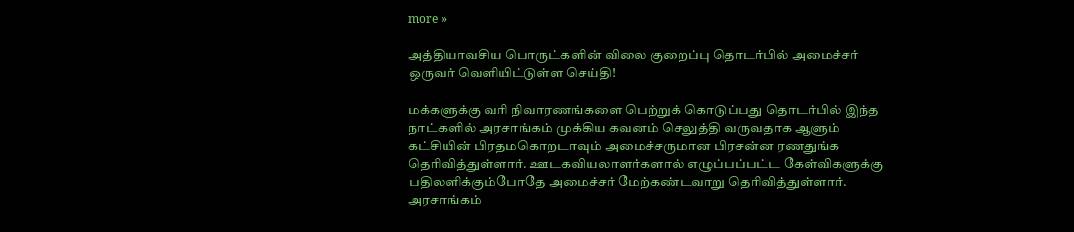more »

அத்தியாவசிய பொருட்களின் விலை குறைப்பு தொடர்பில் அமைச்சர் ஒருவர் வெளியிட்டுள்ள செய்தி!

மக்களுக்கு வரி நிவாரணங்களை பெற்றுக் கொடுப்பது தொடர்பில் இந்த நாட்களில் அரசாங்கம் முக்கிய கவனம் செலுத்தி வருவதாக ஆளும் கட்சியின் பிரதமகொறடாவும் அமைச்சருமான பிரசன்ன ரணதுங்க தெரிவித்துள்ளார். ஊடகவியலாளர்களால் எழுப்பப்பட்ட கேள்விகளுக்கு பதிலளிக்கும்போதே அமைச்சர் மேற்கண்டவாறு தெரிவித்துள்ளார். அரசாங்கம்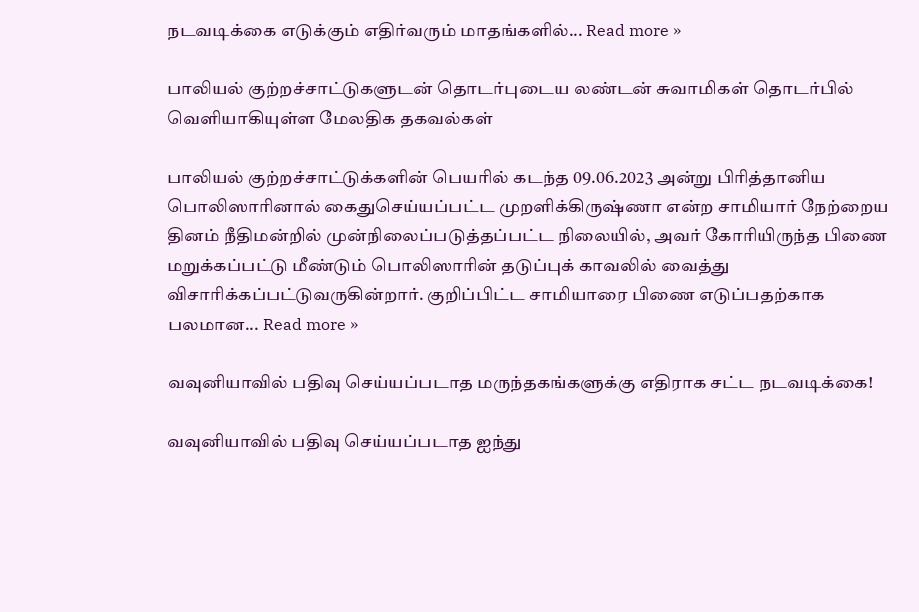நடவடிக்கை எடுக்கும் எதிர்வரும் மாதங்களில்... Read more »

பாலியல் குற்றச்சாட்டுகளுடன் தொடர்புடைய லண்டன் சுவாமிகள் தொடர்பில் வெளியாகியுள்ள மேலதிக தகவல்கள்

பாலியல் குற்றச்சாட்டுக்களின் பெயரில் கடந்த 09.06.2023 அன்று பிரித்தானிய பொலிஸாரினால் கைதுசெய்யப்பட்ட முறளிக்கிருஷ்ணா என்ற சாமியார் நேற்றைய தினம் நீதிமன்றில் முன்நிலைப்படுத்தப்பட்ட நிலையில், அவர் கோரியிருந்த பிணை மறுக்கப்பட்டு மீண்டும் பொலிஸாரின் தடுப்புக் காவலில் வைத்து விசாரிக்கப்பட்டுவருகின்றார். குறிப்பிட்ட சாமியாரை பிணை எடுப்பதற்காக பலமான... Read more »

வவுனியாவில் பதிவு செய்யப்படாத மருந்தகங்களுக்கு எதிராக சட்ட நடவடிக்கை!

வவுனியாவில் பதிவு செய்யப்படாத ஐந்து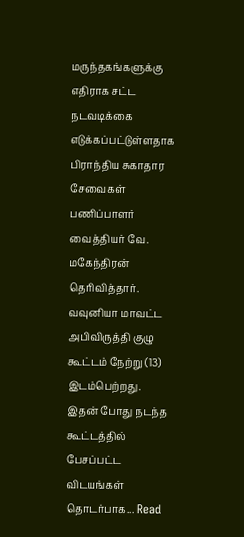மருந்தகங்களுக்கு எதிராக சட்ட நடவடிக்கை எடுக்கப்பட்டுள்ளதாக பிராந்திய சுகாதார சேவைகள் பணிப்பாளர் வைத்தியர் வே. மகேந்திரன் தெரிவித்தார். வவுனியா மாவட்ட அபிவிருத்தி குழு கூட்டம் நேற்று (13) இடம்பெற்றது. இதன் போது நடந்த கூட்டத்தில் பேசப்பட்ட விடயங்கள் தொடர்பாக... Read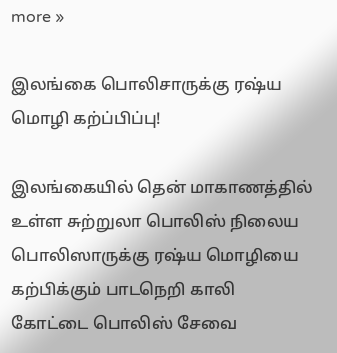more »

இலங்கை பொலிசாருக்கு ரஷ்ய மொழி கற்ப்பிப்பு!

இலங்கையில் தென் மாகாணத்தில் உள்ள சுற்றுலா பொலிஸ் நிலைய பொலிஸாருக்கு ரஷ்ய மொழியை கற்பிக்கும் பாடநெறி காலி கோட்டை பொலிஸ் சேவை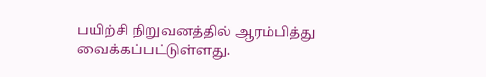பயிற்சி நிறுவனத்தில் ஆரம்பித்து வைக்கப்பட்டுள்ளது.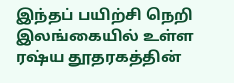இந்தப் பயிற்சி நெறி இலங்கையில் உள்ள ரஷ்ய தூதரகத்தின்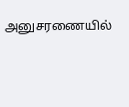அனுசரணையில்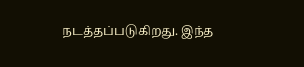நடத்தப்படுகிறது. இந்த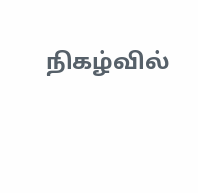நிகழ்வில்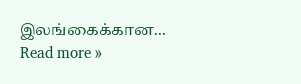இலங்கைக்கான... Read more »